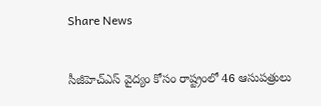Share News

సీజీహెచ్‌ఎస్‌ వైద్యం కోసం రాష్ట్రంలో 46 ఆసుపత్రులు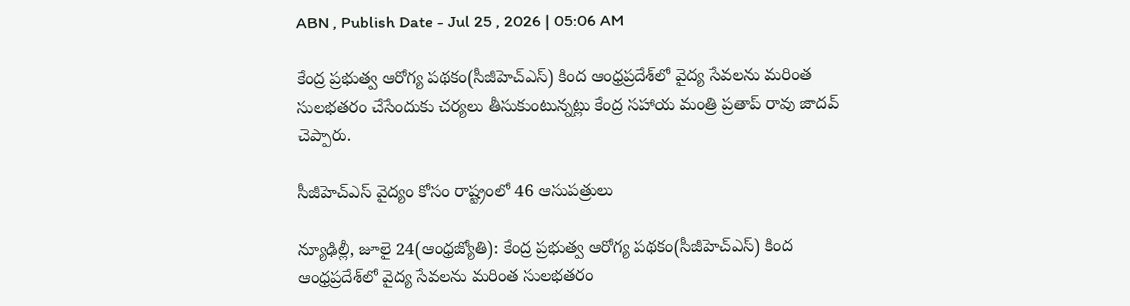ABN , Publish Date - Jul 25 , 2026 | 05:06 AM

కేంద్ర ప్రభుత్వ ఆరోగ్య పథకం(సీజీహెచ్‌ఎస్) కింద ఆంధ్రప్రదేశ్‌లో వైద్య సేవలను మరింత సులభతరం చేసేందుకు చర్యలు తీసుకుంటున్నట్లు కేంద్ర సహాయ మంత్రి ప్రతాప్ రావు జాదవ్‌ చెప్పారు.

సీజీహెచ్‌ఎస్‌ వైద్యం కోసం రాష్ట్రంలో 46 ఆసుపత్రులు

న్యూఢిల్లీ, జూలై 24(ఆంధ్రజ్యోతి): కేంద్ర ప్రభుత్వ ఆరోగ్య పథకం(సీజీహెచ్‌ఎస్) కింద ఆంధ్రప్రదేశ్‌లో వైద్య సేవలను మరింత సులభతరం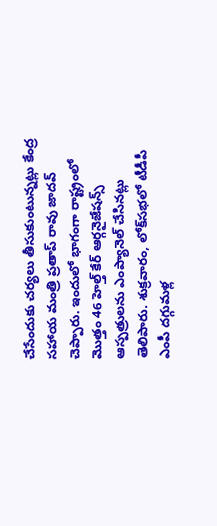చేసేందుకు చర్యలు తీసుకుంటున్నట్లు కేంద్ర సహాయ మంత్రి ప్రతాప్ రావు జాదవ్‌ చెప్పారు. ఇందులో భాగంగా రాష్ట్రంలో మొత్తం 46 హెల్త్‌ కేర్‌ ఆర్గనైజేషన్స్‌ ఆస్పత్రులను ఎంప్యానెల్‌ చేసినట్లు తెలిపారు. శుక్రవారం, లోక్‌సభలో టీడీపీ ఎంపీ దగ్గుమళ్ల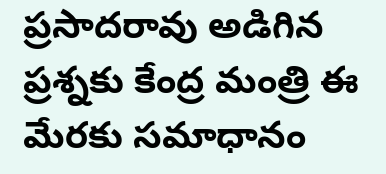ప్రసాదరావు అడిగిన ప్రశ్నకు కేంద్ర మంత్రి ఈ మేరకు సమాధానం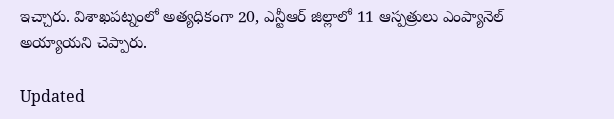ఇచ్చారు. విశాఖపట్నంలో అత్యధికంగా 20, ఎన్టీఆర్‌ జిల్లాలో 11 ఆస్పత్రులు ఎంప్యానెల్‌ అయ్యాయని చెప్పారు.

Updated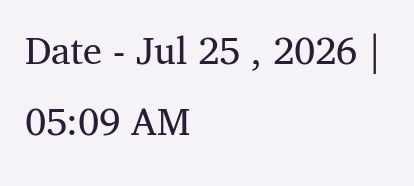Date - Jul 25 , 2026 | 05:09 AM